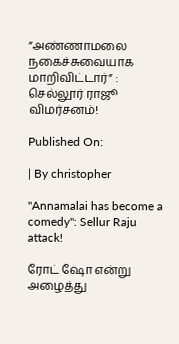”அண்ணாமலை நகைச்சுவையாக மாறிவிட்டார்” : செல்லூர் ராஜூ விமர்சனம்!

Published On:

| By christopher

"Annamalai has become a comedy": Sellur Raju attack!

ரோட் ஷோ என்று அழைத்து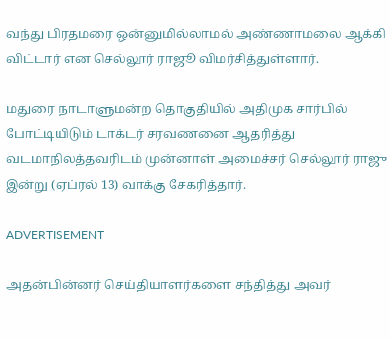வந்து பிரதமரை ஒன்னுமில்லாமல் அண்ணாமலை ஆக்கி விட்டார் என செல்லூர் ராஜூ விமர்சித்துள்ளார்.

மதுரை நாடாளுமன்ற தொகுதியில் அதிமுக சார்பில் போட்டியிடும் டாக்டர் சரவணனை ஆதரித்து வடமாநிலத்தவரிடம் முன்னாள் அமைச்சர் செல்லூர் ராஜு இன்று (ஏப்ரல் 13) வாக்கு சேகரித்தார்.

ADVERTISEMENT

அதன்பின்னர் செய்தியாளர்களை சந்தித்து அவர்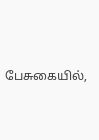பேசுகையில்,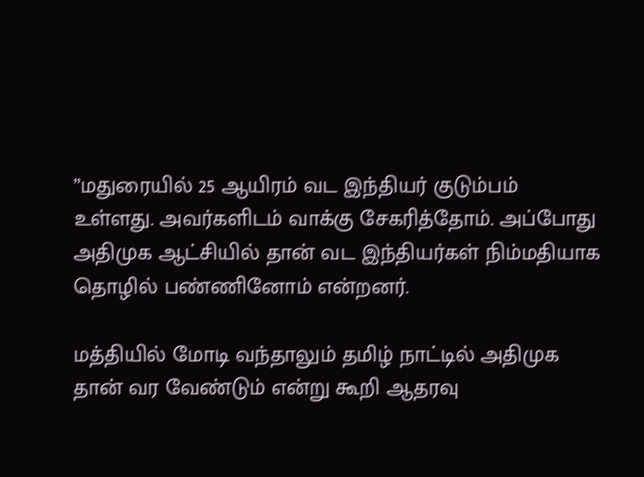”மதுரையில் 25 ஆயிரம் வட இந்தியர் குடும்பம்  உள்ளது‌. அவர்களிடம் வாக்கு சேகரித்தோம்‌. அப்போது அதிமுக ஆட்சியில் தான் வட இந்தியர்கள் நிம்மதியாக தொழில் பண்ணினோம் என்றனர்.

மத்தியில் மோடி வந்தாலும் தமிழ் நாட்டில் அதிமுக தான் வர வேண்டும் என்று கூறி ஆதரவு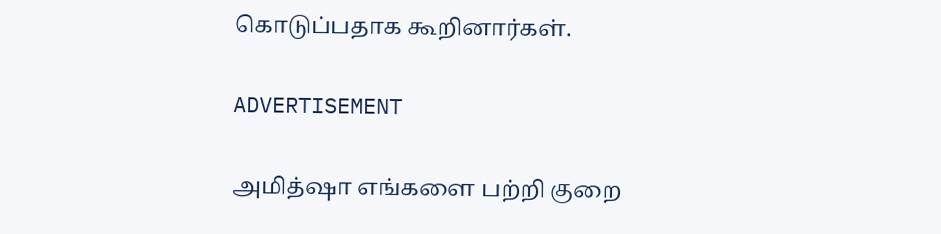கொடுப்பதாக கூறினார்கள்.

ADVERTISEMENT

அமித்ஷா எங்களை பற்றி குறை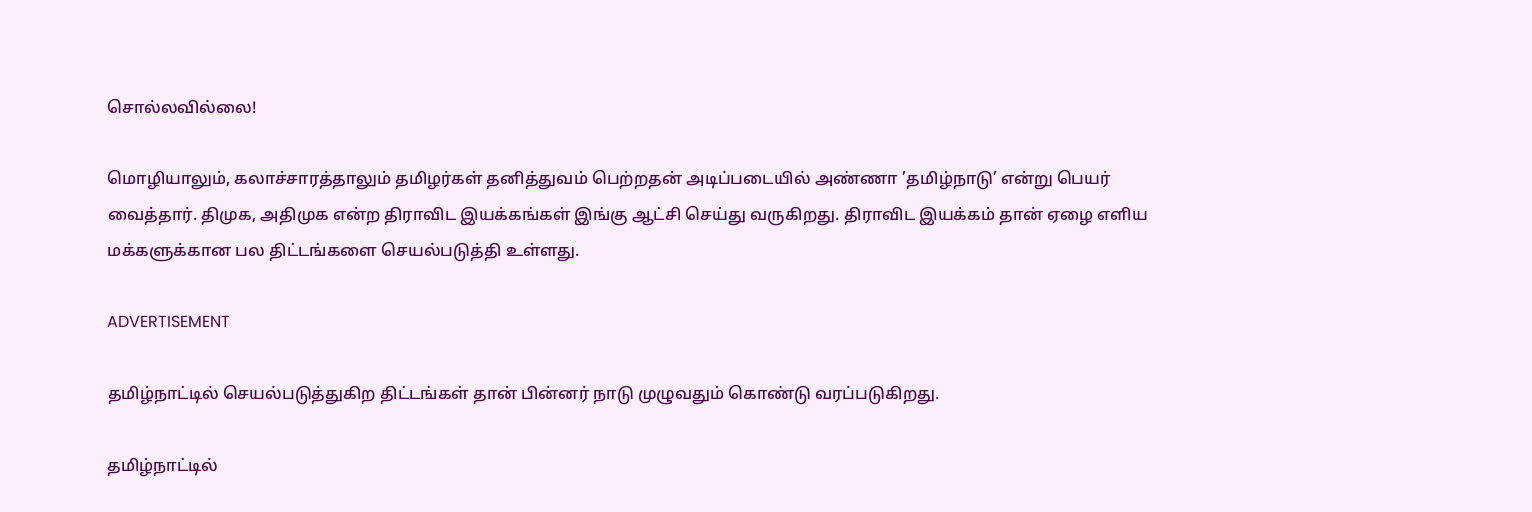சொல்லவில்லை!

மொழியாலும், கலாச்சாரத்தாலும் தமிழர்கள் தனித்துவம் பெற்றதன் அடிப்படையில் அண்ணா ’தமிழ்நாடு’ என்று பெயர் வைத்தார். திமுக, அதிமுக என்ற திராவிட இயக்கங்கள் இங்கு ஆட்சி செய்து வருகிறது. திராவிட இயக்கம் தான் ஏழை எளிய மக்களுக்கான பல திட்டங்களை செயல்படுத்தி உள்ளது.

ADVERTISEMENT

தமிழ்நாட்டில் செயல்படுத்துகிற திட்டங்கள் தான் பின்னர் நாடு முழுவதும் கொண்டு வரப்படுகிறது.

தமிழ்நாட்டில்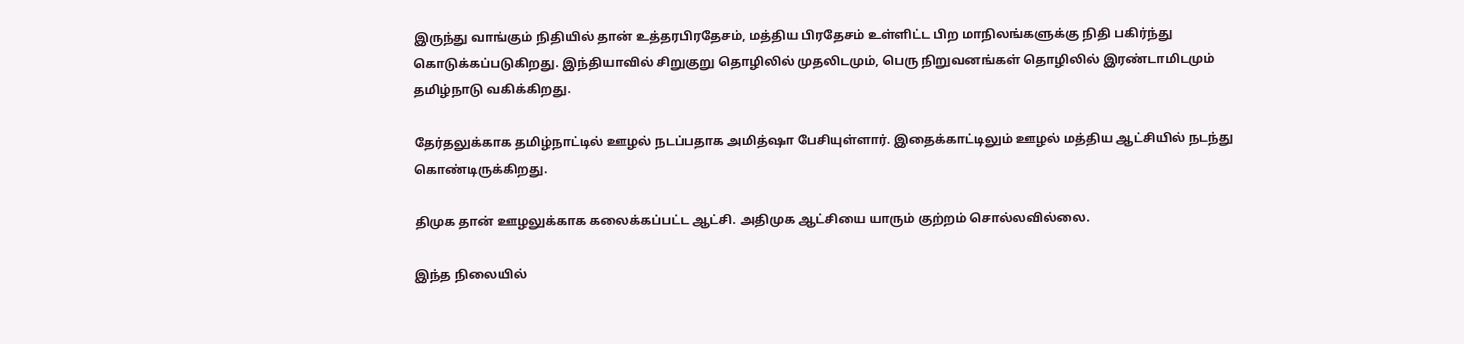இருந்து வாங்கும் நிதியில் தான் உத்தரபிரதேசம், மத்திய பிரதேசம் உள்ளிட்ட பிற மாநிலங்களுக்கு நிதி பகிர்ந்து கொடுக்கப்படுகிறது. இந்தியாவில் சிறுகுறு தொழிலில் முதலிடமும், பெரு நிறுவனங்கள் தொழிலில் இரண்டாமிடமும் தமிழ்நாடு வகிக்கிறது.

தேர்தலுக்காக தமிழ்நாட்டில் ஊழல் நடப்பதாக அமித்ஷா பேசியுள்ளார். இதைக்காட்டிலும் ஊழல் மத்திய ஆட்சியில் நடந்து கொண்டிருக்கிறது.

திமுக தான் ஊழலுக்காக கலைக்கப்பட்ட ஆட்சி. அதிமுக ஆட்சியை யாரும் குற்றம் சொல்லவில்லை.

இந்த நிலையில்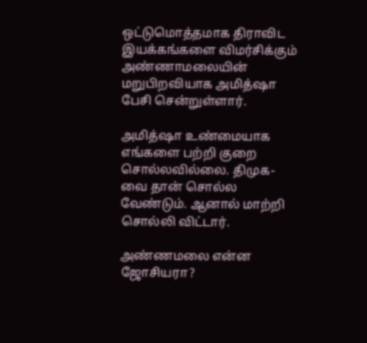ஒட்டுமொத்தமாக திராவிட இயக்கங்களை விமர்சிக்கும் அண்ணாமலையின் மறுபிறவியாக அமித்ஷா பேசி சென்றுள்ளார்.

அமித்ஷா உண்மையாக எங்களை பற்றி குறை சொல்லவில்லை. திமுக- வை தான் சொல்ல வேண்டும். ஆனால் மாற்றி சொல்லி விட்டார்.

அண்ணமலை என்ன ஜோசியரா?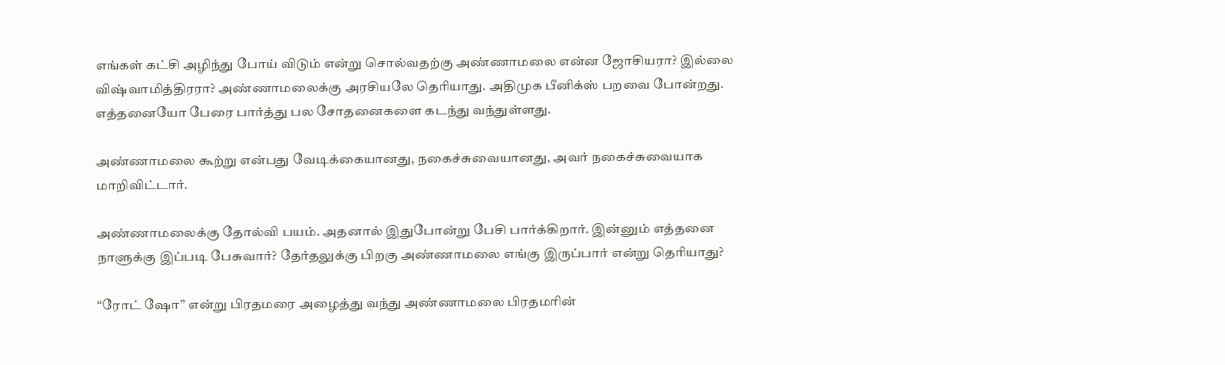எங்கள் கட்சி அழிந்து போய் விடும் என்று சொல்வதற்கு அண்ணாமலை என்ன ஜோசியரா? இல்லை விஷ்வாமித்திரரா? அண்ணாமலைக்கு அரசியலே தெரியாது. அதிமுக பீனிக்ஸ் பறவை போன்றது. எத்தனையோ பேரை பார்த்து பல சோதனைகளை கடந்து வந்துள்ளது.

அண்ணாமலை கூற்று என்பது வேடிக்கையானது, நகைச்சுவையானது, அவர் நகைச்சுவையாக மாறிவிட்டார்.

அண்ணாமலைக்கு தோல்வி பயம். அதனால் இதுபோன்று பேசி பார்க்கிறார். இன்னும் எத்தனை நாளுக்கு இப்படி பேசுவார்? தேர்தலுக்கு பிறகு அண்ணாமலை எங்கு இருப்பார் என்று தெரியாது?

“ரோட் ஷோ” என்று பிரதமரை அழைத்து வந்து அண்ணாமலை பிரதமரின்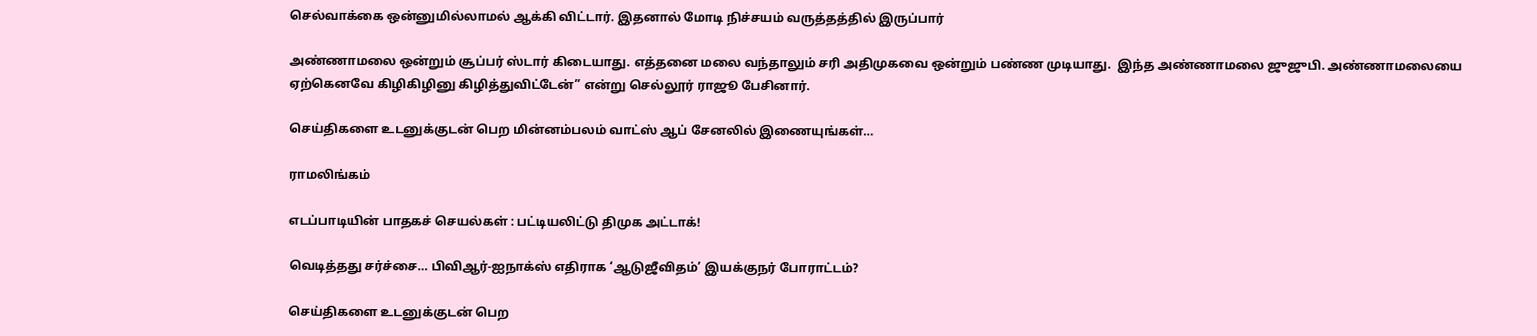செல்வாக்கை ஒன்னுமில்லாமல் ஆக்கி விட்டார். இதனால் மோடி நிச்சயம் வருத்தத்தில் இருப்பார்

அண்ணாமலை ஒன்றும் சூப்பர் ஸ்டார் கிடையாது. எத்தனை மலை வந்தாலும் சரி அதிமுகவை ஒன்றும் பண்ண முடியாது.  இந்த அண்ணாமலை ஜுஜுபி. அண்ணாமலையை ஏற்கெனவே கிழிகிழினு கிழித்துவிட்டேன்” என்று செல்லூர் ராஜூ பேசினார்.

செய்திகளை உடனுக்குடன் பெற மின்னம்பலம் வாட்ஸ் ஆப் சேனலில் இணையுங்கள்…

ராமலிங்கம்

எடப்பாடியின் பாதகச் செயல்கள் : பட்டியலிட்டு திமுக அட்டாக்!

வெடித்தது சர்ச்சை… பிவிஆர்-ஐநாக்ஸ் எதிராக ‘ஆடுஜீவிதம்’ இயக்குநர் போராட்டம்?

செய்திகளை உடனுக்குடன் பெற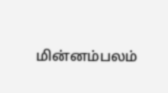மின்னம்பலம்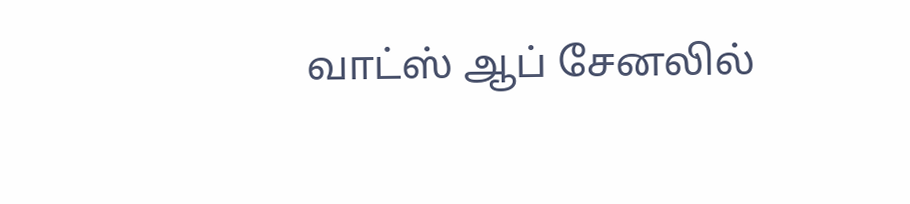வாட்ஸ் ஆப் சேனலில்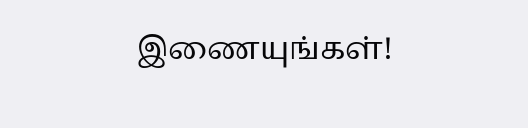இணையுங்கள்!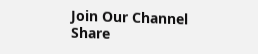Join Our Channel
Share